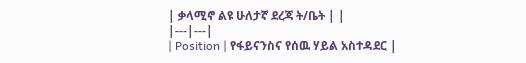| ቃላሚኖ ልዩ ሁለታኛ ደረጃ ት/ቤት | |
|---|---|
| Position | የፋይናንስና የሰዉ ሃይል አስተዳደር |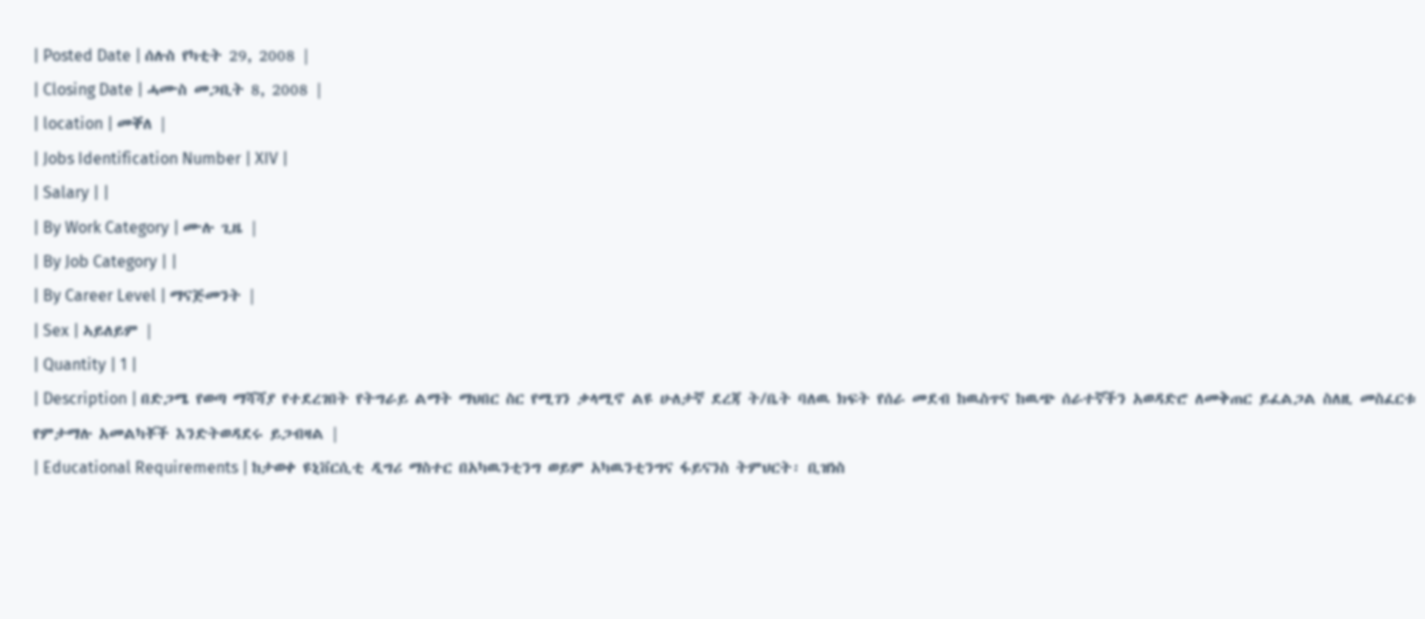| Posted Date | ሰሉስ የካቲት 29, 2008 |
| Closing Date | ሓሙስ መጋቢት 8, 2008 |
| location | መቐለ |
| Jobs Identification Number | XIV |
| Salary | |
| By Work Category | ሙሉ ጊዜ |
| By Job Category | |
| By Career Level | ማናጅመንት |
| Sex | ኣይለይም |
| Quantity | 1 |
| Description | በድጋሜ የወጣ ማሻሻያ የተደረገበት የትግራይ ልማት ማህበር ስር የሚገን ቃላሚኖ ልዩ ሁለታኛ ደረጃ ት/ቤት ባለዉ ክፍት የሰራ መደብ ከዉስጥና ከዉጭ ሰራተኛችን አወዳድሮ ለመቅጠር ይፈልጋል ስለዚ መስፈርቱ የምታማሉ አመልካቾች እንድትወዳደሩ ይጋብዛል |
| Educational Requirements | ከታወቀ ዩኒቨርሲቲ ዲግሪ ማስተር በአካዉንቲንግ ወይም አካዉንቲንግና ፋይናንስ ትምህርት፡ ቢዝነስ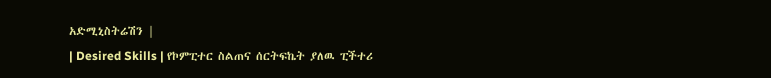አድሚኒስትሬሽን |
| Desired Skills | የኮምፒተር ስልጠና ሰርትፍኬት ያለዉ ፒችተሪ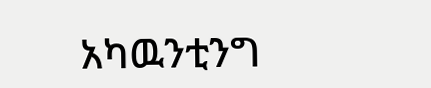አካዉንቲንግ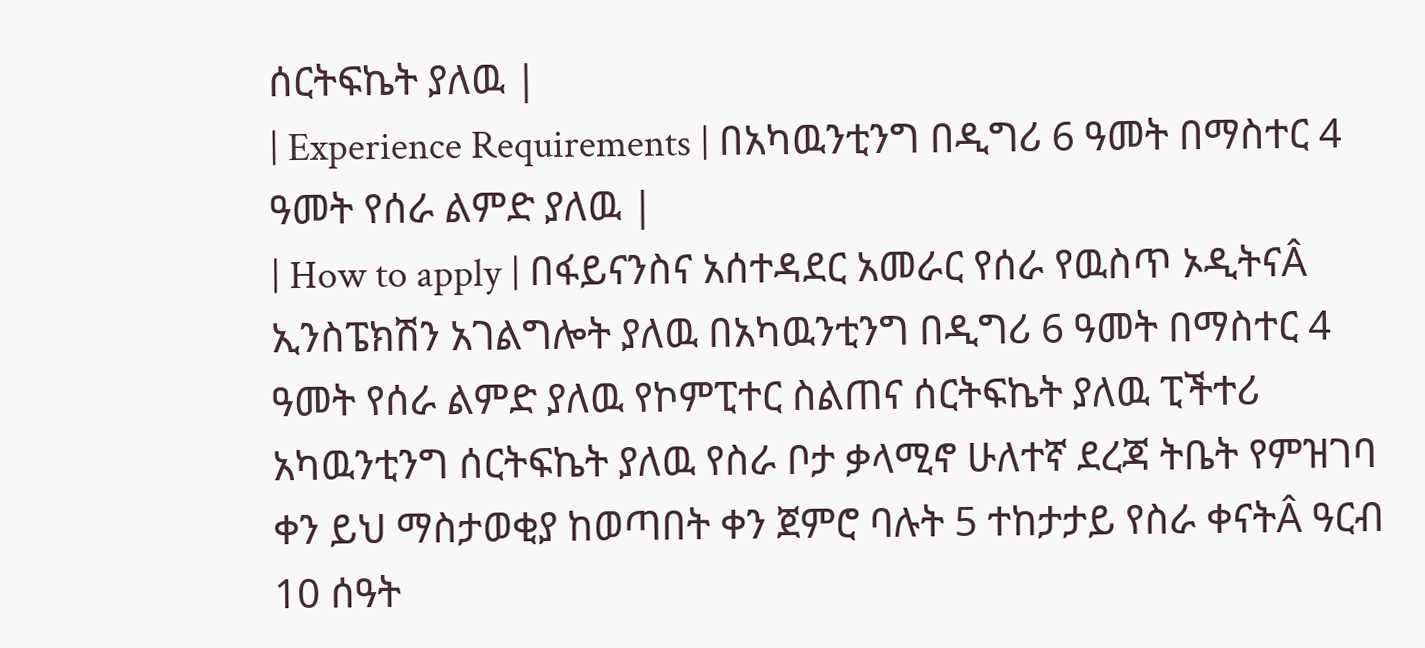ሰርትፍኬት ያለዉ |
| Experience Requirements | በአካዉንቲንግ በዲግሪ 6 ዓመት በማስተር 4 ዓመት የሰራ ልምድ ያለዉ |
| How to apply | በፋይናንስና አሰተዳደር አመራር የሰራ የዉስጥ ኦዲትናÂ ኢንስፔክሽን አገልግሎት ያለዉ በአካዉንቲንግ በዲግሪ 6 ዓመት በማስተር 4 ዓመት የሰራ ልምድ ያለዉ የኮምፒተር ስልጠና ሰርትፍኬት ያለዉ ፒችተሪ አካዉንቲንግ ሰርትፍኬት ያለዉ የስራ ቦታ ቃላሚኖ ሁለተኛ ደረጃ ትቤት የምዝገባ ቀን ይህ ማስታወቂያ ከወጣበት ቀን ጀምሮ ባሉት 5 ተከታታይ የስራ ቀናትÂ ዓርብ 10 ሰዓት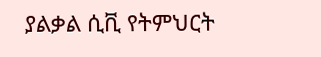ያልቃል ሲቪ የትምህርት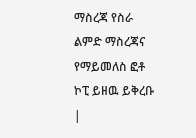ማስረጃ የስራ ልምድ ማስረጃና የማይመለስ ፎቶ ኮፒ ይዘዉ ይቅረቡ |